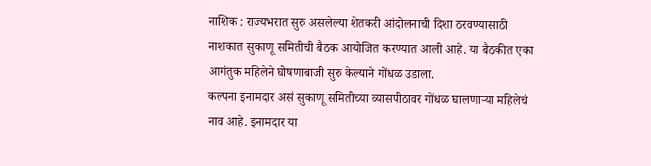नाशिक : राज्यभरात सुरु असलेल्या शेतकरी आंदोलनाची दिशा ठरवण्यासाठी नाशकात सुकाणू समितीची बैठक आयोजित करण्यात आली आहे. या बैठकीत एका आगंतुक महिलेने घोषणाबाजी सुरु केल्याने गोंधळ उडाला.
कल्पना इनामदार असं सुकाणू समितीच्या व्यासपीठावर गोंधळ घालणाऱ्या महिलेचं नाव आहे. इनामदार या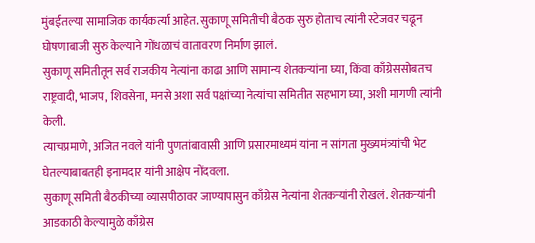मुंबईतल्या सामाजिक कार्यकर्त्या आहेत. सुकाणू समितीची बैठक सुरु होताच त्यांनी स्टेजवर चढून घोषणाबाजी सुरु केल्याने गोंधळाचं वातावरण निर्माण झालं.
सुकाणू समितीतून सर्व राजकीय नेत्यांना काढा आणि सामान्य शेतकऱ्यांना घ्या, किंवा काँग्रेससोबतच राष्ट्रवादी, भाजप, शिवसेना, मनसे अशा सर्व पक्षांच्या नेत्यांचा समितीत सहभाग घ्या, अशी मागणी त्यांनी केली.
त्याचप्रमाणे, अजित नवले यांनी पुणतांबावासी आणि प्रसारमाध्यमं यांना न सांगता मुख्यमंत्र्यांची भेट घेतल्याबाबतही इनामदार यांनी आक्षेप नोंदवला.
सुकाणू समिती बैठकीच्या व्यासपीठावर जाण्यापासुन काँग्रेस नेत्यांना शेतकऱ्यांनी रोखलं. शेतकऱ्यांनी आडकाठी केल्यामुळे काँग्रेस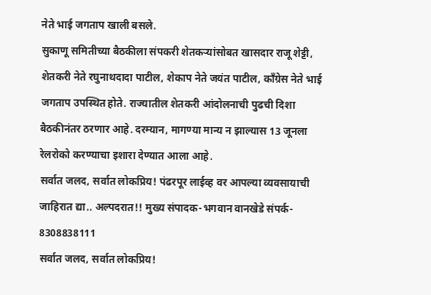नेते भाई जगताप खाली बसले.
सुकाणू समितीच्या बैठकीला संपकरी शेतकऱ्यांसोबत खासदार राजू शेट्टी, शेतकरी नेते रघुनाथदादा पाटील, शेकाप नेते जयंत पाटील, काँग्रेस नेते भाई जगताप उपस्थित होते. राज्यातील शेतकरी आंदोलनाची पुढची दिशा बैठकीनंतर ठरणार आहे. दरम्यान, मागण्या मान्य न झाल्यास 13 जूनला रेलरोको करण्याचा इशारा देण्यात आला आहे.
सर्वात जलद, सर्वात लोकप्रिय! पंढरपूर लाईव्ह वर आपल्या व्यवसायाची जाहिरात द्या.. अल्पदरात!! मुख्य संपादक-भगवान वानखेडे संपर्क- 8308838111
सर्वात जलद, सर्वात लोकप्रिय!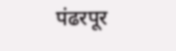पंढरपूर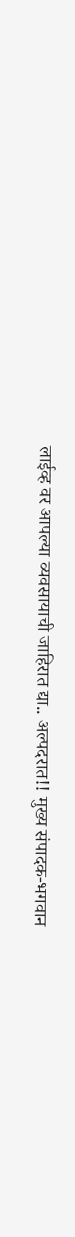लाईव्ह वर आपल्या व्यवसायाची जाहिरात द्या.. अल्पदरात!! मुख्य संपादक-भगवान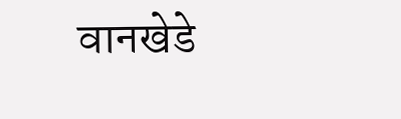वानखेडे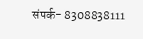संपर्क- 8308838111